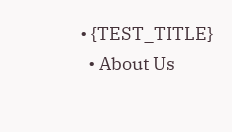• {TEST_TITLE}
  • About Us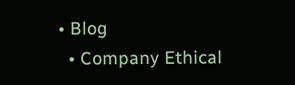• Blog
  • Company Ethical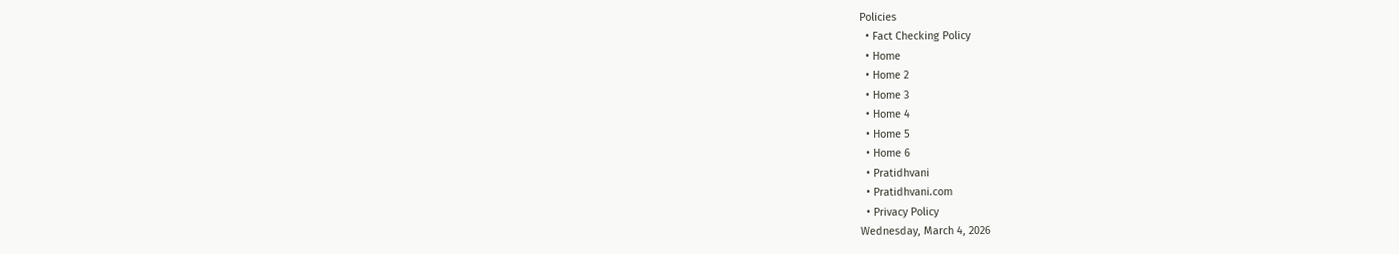Policies
  • Fact Checking Policy
  • Home
  • Home 2
  • Home 3
  • Home 4
  • Home 5
  • Home 6
  • Pratidhvani
  • Pratidhvani.com
  • Privacy Policy
Wednesday, March 4, 2026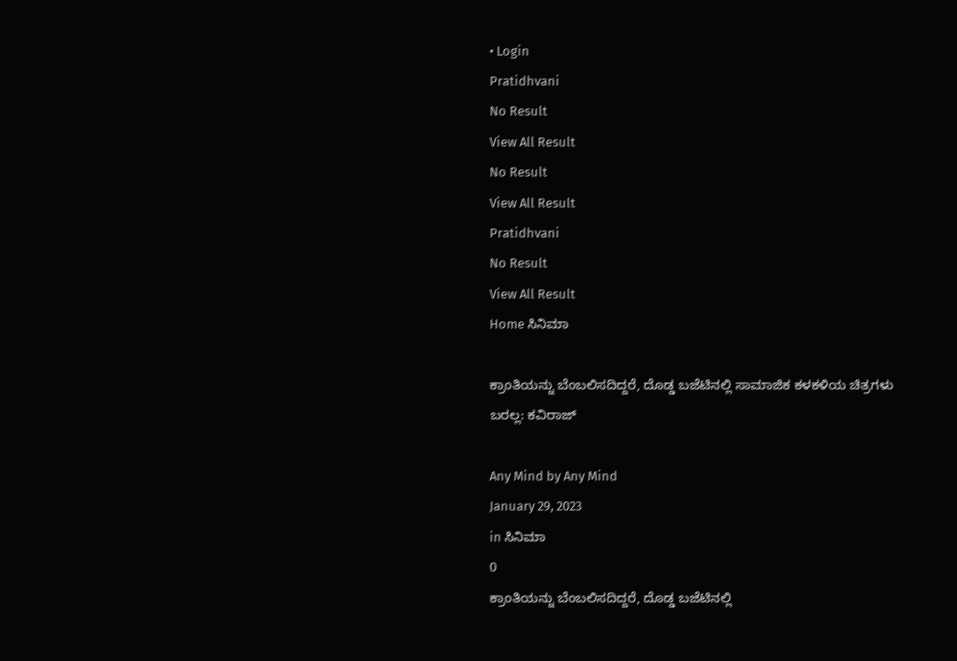• Login
Pratidhvani
No Result
View All Result
No Result
View All Result
Pratidhvani
No Result
View All Result
Home ಸಿನಿಮಾ

ಕ್ರಾಂತಿಯನ್ನು ಬೆಂಬಲಿಸದಿದ್ದರೆ, ದೊಡ್ಡ ಬಜೆಟಿನಲ್ಲಿ ಸಾಮಾಜಿಕ ಕಳಕಳಿಯ ಚಿತ್ರಗಳು ಬರಲ್ಲ: ಕವಿರಾಜ್

Any Mind by Any Mind
January 29, 2023
in ಸಿನಿಮಾ
0
ಕ್ರಾಂತಿಯನ್ನು ಬೆಂಬಲಿಸದಿದ್ದರೆ, ದೊಡ್ಡ ಬಜೆಟಿನಲ್ಲಿ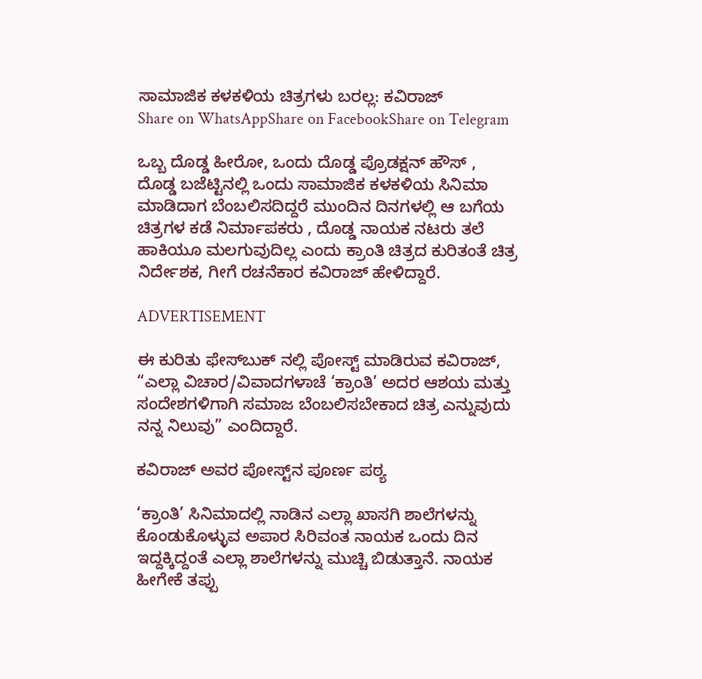ಸಾಮಾಜಿಕ ಕಳಕಳಿಯ ಚಿತ್ರಗಳು ಬರಲ್ಲ: ಕವಿರಾಜ್
Share on WhatsAppShare on FacebookShare on Telegram

ಒಬ್ಬ ದೊಡ್ಡ ಹೀರೋ, ಒಂದು ದೊಡ್ಡ ಪ್ರೊಡಕ್ಷನ್ ಹೌಸ್ , ದೊಡ್ಡ ಬಜೆಟ್ಟಿನಲ್ಲಿ ಒಂದು ಸಾಮಾಜಿಕ ಕಳಕಳಿಯ ಸಿನಿಮಾ ಮಾಡಿದಾಗ ಬೆಂಬಲಿಸದಿದ್ದರೆ ಮುಂದಿನ ದಿನಗಳಲ್ಲಿ ಆ ಬಗೆಯ ಚಿತ್ರಗಳ ಕಡೆ ನಿರ್ಮಾಪಕರು , ದೊಡ್ಡ ನಾಯಕ ನಟರು ತಲೆ ಹಾಕಿಯೂ ಮಲಗುವುದಿಲ್ಲ ಎಂದು ಕ್ರಾಂತಿ ಚಿತ್ರದ ಕುರಿತಂತೆ ಚಿತ್ರ ನಿರ್ದೇಶಕ, ಗೀಗೆ ರಚನೆಕಾರ ಕವಿರಾಜ್‌ ಹೇಳಿದ್ದಾರೆ.

ADVERTISEMENT

ಈ ಕುರಿತು ಫೇಸ್‌ಬುಕ್‌ ನಲ್ಲಿ ಪೋಸ್ಟ್‌ ಮಾಡಿರುವ ಕವಿರಾಜ್‌, “ಎಲ್ಲಾ ವಿಚಾರ/ವಿವಾದಗಳಾಚೆ ‘ಕ್ರಾಂತಿ’ ಅದರ ಆಶಯ ಮತ್ತು ಸಂದೇಶಗಳಿಗಾಗಿ ಸಮಾಜ ಬೆಂಬಲಿಸಬೇಕಾದ ಚಿತ್ರ ಎನ್ನುವುದು ನನ್ನ ನಿಲುವು” ಎಂದಿದ್ದಾರೆ.

ಕವಿರಾಜ್‌ ಅವರ ಪೋಸ್ಟ್‌ನ ಪೂರ್ಣ ಪಠ್ಯ

‘ಕ್ರಾಂತಿ’ ಸಿನಿಮಾದಲ್ಲಿ ನಾಡಿನ ಎಲ್ಲಾ ಖಾಸಗಿ ಶಾಲೆಗಳನ್ನು ಕೊಂಡುಕೊಳ್ಳುವ ಅಪಾರ ಸಿರಿವಂತ ನಾಯಕ ಒಂದು ದಿನ ಇದ್ದಕ್ಕಿದ್ದಂತೆ ಎಲ್ಲಾ ಶಾಲೆಗಳನ್ನು ಮುಚ್ಚಿ ಬಿಡುತ್ತಾನೆ. ನಾಯಕ ಹೀಗೇಕೆ ತಪ್ಪು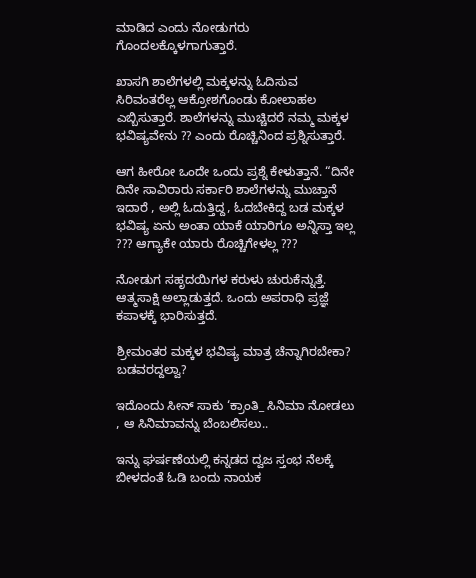ಮಾಡಿದ ಎಂದು ನೋಡುಗರು ಗೊಂದಲಕ್ಕೊಳಗಾಗುತ್ತಾರೆ.

ಖಾಸಗಿ ಶಾಲೆಗಳಲ್ಲಿ ಮಕ್ಕಳನ್ನು‌ ಓದಿಸುವ ಸಿರಿವಂತರೆಲ್ಲ ಆಕ್ರೋಶಗೊಂಡು ಕೋಲಾಹಲ ಎಬ್ಬಿಸುತ್ತಾರೆ. ಶಾಲೆಗಳನ್ನು ಮುಚ್ಚಿದರೆ ನಮ್ಮ ಮಕ್ಕಳ ಭವಿಷ್ಯವೇನು ?? ಎಂದು ರೊಚ್ಚಿನಿಂದ ಪ್ರಶ್ನಿಸುತ್ತಾರೆ.

ಆಗ ಹೀರೋ ಒಂದೇ ಒಂದು ಪ್ರಶ್ನೆ ಕೇಳುತ್ತಾನೆ. “ದಿನೇ ದಿನೇ ಸಾವಿರಾರು ಸರ್ಕಾರಿ ಶಾಲೆಗಳನ್ನು ಮುಚ್ತಾನೆ ಇದಾರೆ , ಅಲ್ಲಿ ಓದುತ್ತಿದ್ದ, ಓದಬೇಕಿದ್ದ ಬಡ ಮಕ್ಕಳ ಭವಿಷ್ಯ ಏನು ಅಂತಾ ಯಾಕೆ ಯಾರಿಗೂ ಅನ್ನಿಸ್ತಾ ಇಲ್ಲ ??? ಆಗ್ಯಾಕೇ ಯಾರು ರೊಚ್ಚಿಗೇಳಲ್ಲ ???

ನೋಡುಗ ಸಹೃದಯಿಗಳ ಕರುಳು ಚುರುಕೆನ್ನುತ್ತೆ. ಆತ್ಮಸಾಕ್ಷಿ ಅಲ್ಲಾಡುತ್ತದೆ. ಒಂದು ಅಪರಾಧಿ ಪ್ರಜ್ಞೆ ಕಪಾಳಕ್ಕೆ ಭಾರಿಸುತ್ತದೆ.

ಶ್ರೀಮಂತರ ಮಕ್ಕಳ ಭವಿಷ್ಯ ಮಾತ್ರ ಚೆನ್ನಾಗಿರಬೇಕಾ? ಬಡವರದ್ದಲ್ವಾ?

ಇದೊಂದು ಸೀನ್ ಸಾಕು ‘ಕ್ರಾಂತಿ_ ಸಿನಿಮಾ ನೋಡಲು , ಆ ಸಿನಿಮಾವನ್ನು ಬೆಂಬಲಿಸಲು..

ಇನ್ನು ಘರ್ಷಣೆಯಲ್ಲಿ ಕನ್ನಡದ ದ್ವಜ ಸ್ತಂಭ ನೆಲಕ್ಕೆ ಬೀಳದಂತೆ ಓಡಿ ಬಂದು ನಾಯಕ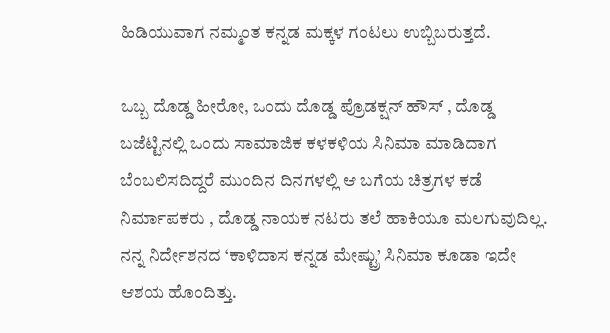ಹಿಡಿಯುವಾಗ ನಮ್ಮಂತ ಕನ್ನಡ ಮಕ್ಕಳ ಗಂಟಲು ಉಬ್ಬಿಬರುತ್ತದೆ.

ಒಬ್ಬ ದೊಡ್ಡ ಹೀರೋ, ಒಂದು ದೊಡ್ಡ ಪ್ರೊಡಕ್ಷನ್ ಹೌಸ್ , ದೊಡ್ಡ ಬಜೆಟ್ಟಿನಲ್ಲಿ ಒಂದು ಸಾಮಾಜಿಕ ಕಳಕಳಿಯ ಸಿನಿಮಾ ಮಾಡಿದಾಗ ಬೆಂಬಲಿಸದಿದ್ದರೆ ಮುಂದಿನ ದಿನಗಳಲ್ಲಿ ಆ ಬಗೆಯ ಚಿತ್ರಗಳ ಕಡೆ ನಿರ್ಮಾಪಕರು , ದೊಡ್ಡ ನಾಯಕ ನಟರು ತಲೆ ಹಾಕಿಯೂ ಮಲಗುವುದಿಲ್ಲ. ನನ್ನ ನಿರ್ದೇಶನದ ‘ಕಾಳಿದಾಸ ಕನ್ನಡ ಮೇಷ್ಟ್ರು’ ಸಿನಿಮಾ ಕೂಡಾ ಇದೇ ಆಶಯ ಹೊಂದಿತ್ತು.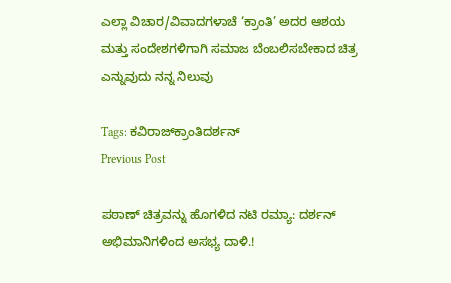ಎಲ್ಲಾ ವಿಚಾರ/ವಿವಾದಗಳಾಚೆ ‘ಕ್ರಾಂತಿ’ ಅದರ ಆಶಯ ಮತ್ತು ಸಂದೇಶಗಳಿಗಾಗಿ ಸಮಾಜ ಬೆಂಬಲಿಸಬೇಕಾದ ಚಿತ್ರ ಎನ್ನುವುದು ನನ್ನ ನಿಲುವು

Tags: ಕವಿರಾಜ್‌ಕ್ರಾಂತಿದರ್ಶನ್‌
Previous Post

ಪಠಾಣ್‌ ಚಿತ್ರವನ್ನು ಹೊಗಳಿದ ನಟಿ ರಮ್ಯಾ: ದರ್ಶನ್‌ ಅಭಿಮಾನಿಗಳಿಂದ ಅಸಭ್ಯ ದಾಳಿ.!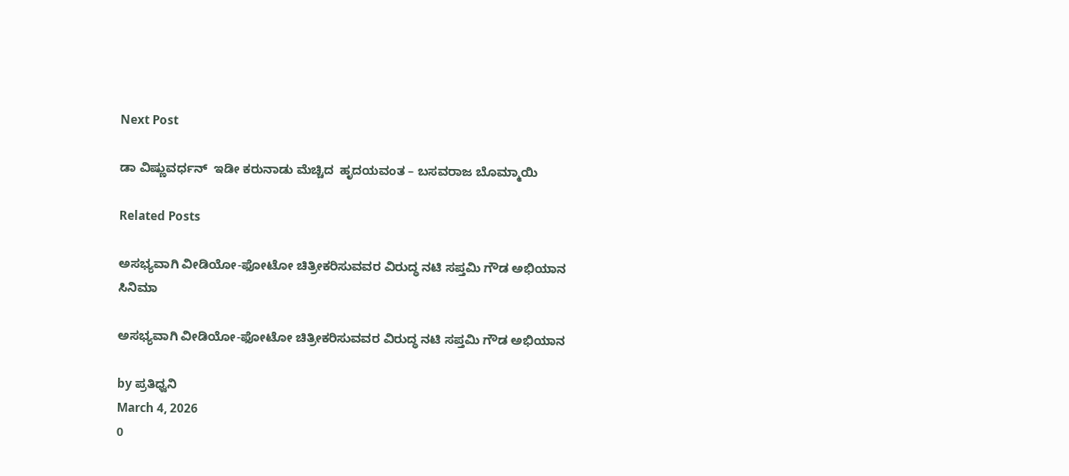Next Post

ಡಾ ವಿಷ್ಣುವರ್ಧನ್  ಇಡೀ ಕರುನಾಡು ಮೆಚ್ಚಿದ  ಹೃದಯವಂತ – ಬಸವರಾಜ ಬೊಮ್ಮಾಯಿ

Related Posts

ಅಸಭ್ಯವಾಗಿ ವೀಡಿಯೋ-ಫೋಟೋ ಚಿತ್ರೀಕರಿಸುವವರ ವಿರುದ್ಧ ನಟಿ ಸಪ್ತಮಿ ಗೌಡ ಅಭಿಯಾನ
ಸಿನಿಮಾ

ಅಸಭ್ಯವಾಗಿ ವೀಡಿಯೋ-ಫೋಟೋ ಚಿತ್ರೀಕರಿಸುವವರ ವಿರುದ್ಧ ನಟಿ ಸಪ್ತಮಿ ಗೌಡ ಅಭಿಯಾನ

by ಪ್ರತಿಧ್ವನಿ
March 4, 2026
0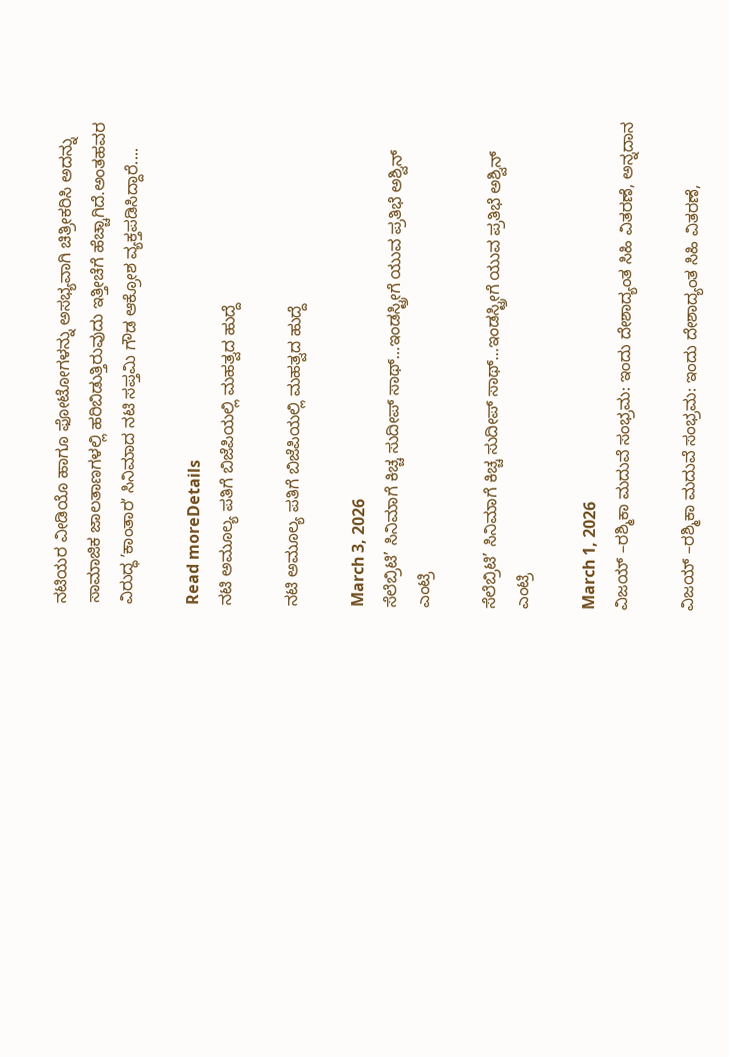ನಟಿಯರ ವೀಡಿಯೊ ಹಾಗೂ ಫೋಟೋಗಳನ್ನು ಅಸಭ್ಯವಾಗಿ ಚಿತ್ರೀಕರಿಸಿ ಅದನ್ನು ಸಾಮಾಜಿಕ ಜಾಲತಾಣಗಳಲ್ಲಿ ಹರಿಬಿಡುತ್ತಿರುವುದು ಇತ್ತೀಚೆಗೆ ಹೆಚ್ಚಾಗಿದೆ.ಅಂತಹವರ ವಿರುದ್ಧ ʼಕಾಂತಾರʼ ಸಿನಿಮಾದ ನಟಿ ಸಪ್ತಮಿ ಗೌಡ ಆಕ್ರೋಶ ವ್ಯಕ್ತಪಡಿಸಿದ್ದಾರೆ....

Read moreDetails
ನಟಿ ಅಮೂಲ್ಯ ಪತಿಗೆ ಬಿಜೆಪಿಯಲ್ಲಿ ಮಹತ್ವದ ಹುದ್ದೆ

ನಟಿ ಅಮೂಲ್ಯ ಪತಿಗೆ ಬಿಜೆಪಿಯಲ್ಲಿ ಮಹತ್ವದ ಹುದ್ದೆ

March 3, 2026
ಸೆಲೆಬ್ರಿಟಿ’ ಸಿನಿಮಾಗೆ ಕಿಚ್ಚ ಸುದೀಪ್ ಸಾಥ್…ಇಂಡಸ್ಟ್ರೀಗೆ ಯುವ ಪ್ರತಿಭೆ ಅಶ್ವಿನ್ ಎಂಟ್ರಿ

ಸೆಲೆಬ್ರಿಟಿ’ ಸಿನಿಮಾಗೆ ಕಿಚ್ಚ ಸುದೀಪ್ ಸಾಥ್…ಇಂಡಸ್ಟ್ರೀಗೆ ಯುವ ಪ್ರತಿಭೆ ಅಶ್ವಿನ್ ಎಂಟ್ರಿ

March 1, 2026
ವಿಜಯ್ –ರಶ್ಮಿಕಾ ಮದುವೆ ಸಂಭ್ರಮ: ಇಂದು ದೇಶಾದ್ಯಂತ ಸಿಹಿ ವಿತರಣೆ, ಅನ್ನದಾನ

ವಿಜಯ್ –ರಶ್ಮಿಕಾ ಮದುವೆ ಸಂಭ್ರಮ: ಇಂದು ದೇಶಾದ್ಯಂತ ಸಿಹಿ ವಿತರಣೆ,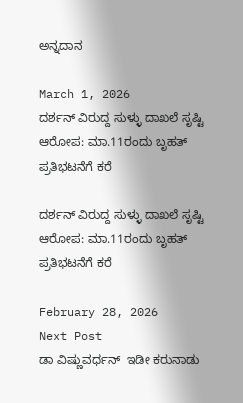ಅನ್ನದಾನ

March 1, 2026
ದರ್ಶನ್ ವಿರುದ್ದ ಸುಳ್ಳು ದಾಖಲೆ ಸೃಷ್ಟಿ ಆರೋಪ: ಮಾ.11ರಂದು ಬೃಹತ್‌ ಪ್ರತಿಭಟನೆಗೆ ಕರೆ

ದರ್ಶನ್ ವಿರುದ್ದ ಸುಳ್ಳು ದಾಖಲೆ ಸೃಷ್ಟಿ ಆರೋಪ: ಮಾ.11ರಂದು ಬೃಹತ್‌ ಪ್ರತಿಭಟನೆಗೆ ಕರೆ

February 28, 2026
Next Post
ಡಾ ವಿಷ್ಣುವರ್ಧನ್  ಇಡೀ ಕರುನಾಡು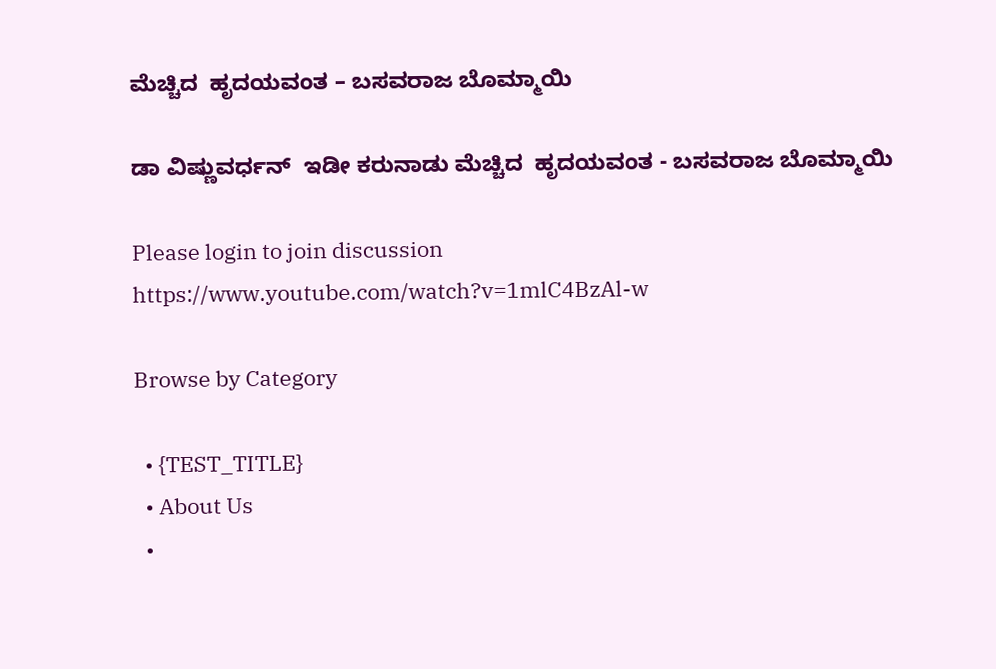ಮೆಚ್ಚಿದ  ಹೃದಯವಂತ – ಬಸವರಾಜ ಬೊಮ್ಮಾಯಿ

ಡಾ ವಿಷ್ಣುವರ್ಧನ್  ಇಡೀ ಕರುನಾಡು ಮೆಚ್ಚಿದ  ಹೃದಯವಂತ - ಬಸವರಾಜ ಬೊಮ್ಮಾಯಿ

Please login to join discussion
https://www.youtube.com/watch?v=1mlC4BzAl-w

Browse by Category

  • {TEST_TITLE}
  • About Us
  •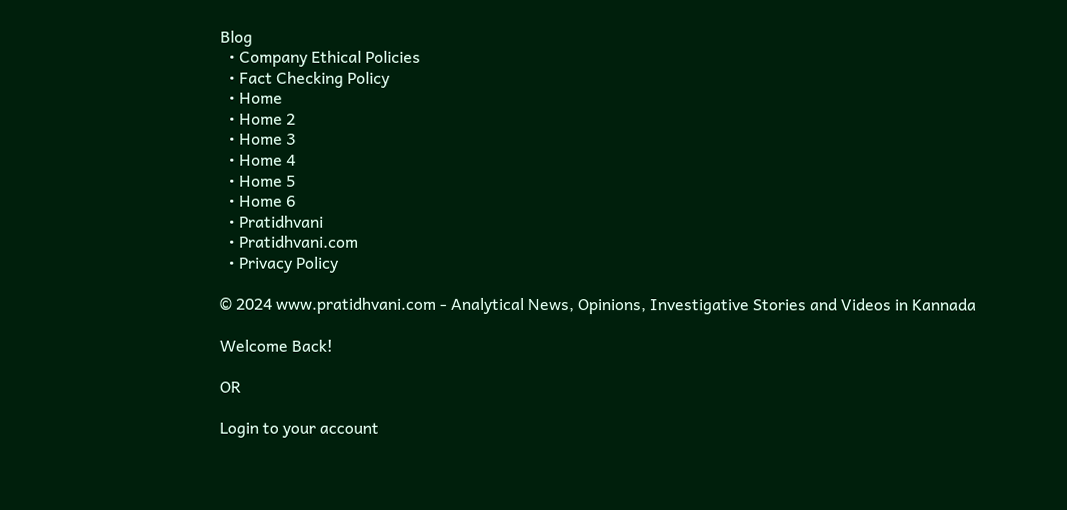Blog
  • Company Ethical Policies
  • Fact Checking Policy
  • Home
  • Home 2
  • Home 3
  • Home 4
  • Home 5
  • Home 6
  • Pratidhvani
  • Pratidhvani.com
  • Privacy Policy

© 2024 www.pratidhvani.com - Analytical News, Opinions, Investigative Stories and Videos in Kannada

Welcome Back!

OR

Login to your account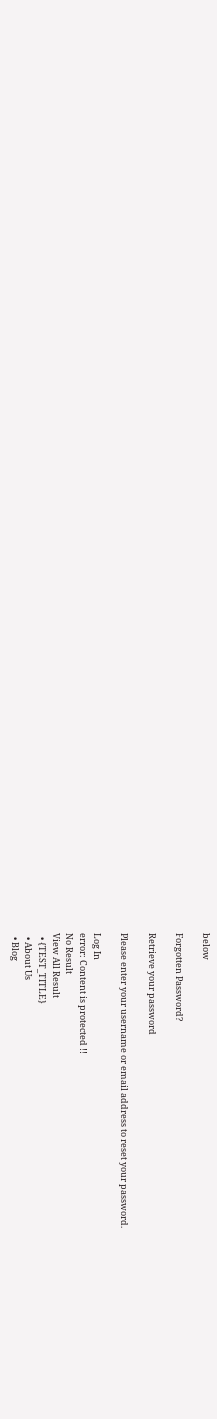below

Forgotten Password?

Retrieve your password

Please enter your username or email address to reset your password.

Log In
error: Content is protected !!
No Result
View All Result
  • {TEST_TITLE}
  • About Us
  • Blog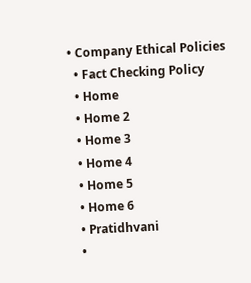• Company Ethical Policies
  • Fact Checking Policy
  • Home
  • Home 2
  • Home 3
  • Home 4
  • Home 5
  • Home 6
  • Pratidhvani
  •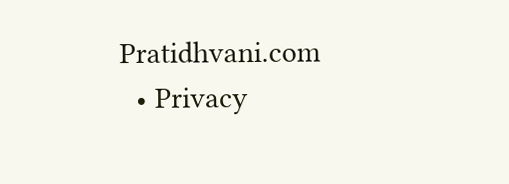Pratidhvani.com
  • Privacy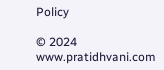Policy

© 2024 www.pratidhvani.com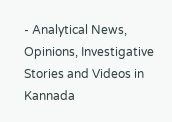- Analytical News, Opinions, Investigative Stories and Videos in Kannada